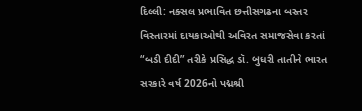દિલ્લી: નક્સલ પ્રભાવિત છત્તીસગઢના બસ્તર વિસ્તારમાં દાયકાઓથી અવિરત સમાજસેવા કરતાં “બડી દીદી” તરીકે પ્રસિદ્ધ ડૉ. બુધરી તાતીને ભારત સરકારે વર્ષ 2026નો પદ્મશ્રી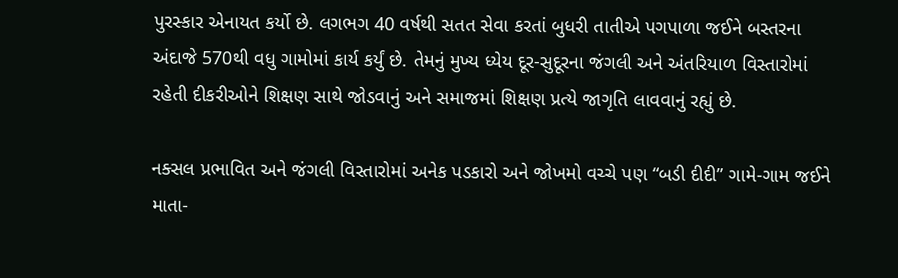પુરસ્કાર એનાયત કર્યો છે. લગભગ 40 વર્ષથી સતત સેવા કરતાં બુધરી તાતીએ પગપાળા જઈને બસ્તરના અંદાજે 570થી વધુ ગામોમાં કાર્ય કર્યું છે. તેમનું મુખ્ય ધ્યેય દૂર-સુદૂરના જંગલી અને અંતરિયાળ વિસ્તારોમાં રહેતી દીકરીઓને શિક્ષણ સાથે જોડવાનું અને સમાજમાં શિક્ષણ પ્રત્યે જાગૃતિ લાવવાનું રહ્યું છે.

નક્સલ પ્રભાવિત અને જંગલી વિસ્તારોમાં અનેક પડકારો અને જોખમો વચ્ચે પણ “બડી દીદી” ગામે-ગામ જઈને માતા-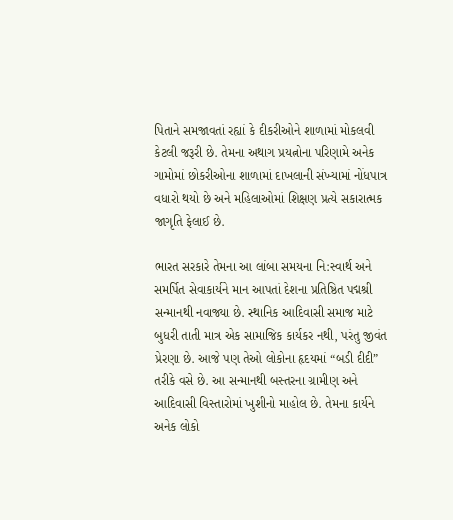પિતાને સમજાવતાં રહ્યાં કે દીકરીઓને શાળામાં મોકલવી કેટલી જરૂરી છે. તેમના અથાગ પ્રયત્નોના પરિણામે અનેક ગામોમાં છોકરીઓના શાળામાં દાખલાની સંખ્યામાં નોંધપાત્ર વધારો થયો છે અને મહિલાઓમાં શિક્ષણ પ્રત્યે સકારાત્મક જાગૃતિ ફેલાઈ છે.

ભારત સરકારે તેમના આ લાંબા સમયના નિ:સ્વાર્થ અને સમર્પિત સેવાકાર્યને માન આપતાં દેશના પ્રતિષ્ઠિત પદ્મશ્રી સન્માનથી નવાજ્યા છે. સ્થાનિક આદિવાસી સમાજ માટે બુધરી તાતી માત્ર એક સામાજિક કાર્યકર નથી, પરંતુ જીવંત પ્રેરણા છે. આજે પણ તેઓ લોકોના હૃદયમાં “બડી દીદી” તરીકે વસે છે. આ સન્માનથી બસ્તરના ગ્રામીણ અને આદિવાસી વિસ્તારોમાં ખુશીનો માહોલ છે. તેમના કાર્યને અનેક લોકો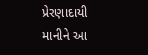પ્રેરણાદાયી માનીને આ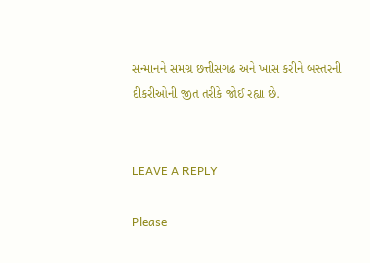સન્માનને સમગ્ર છત્તીસગઢ અને ખાસ કરીને બસ્તરની દીકરીઓની જીત તરીકે જોઈ રહ્યા છે.


LEAVE A REPLY

Please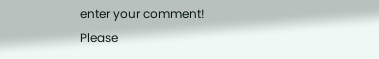enter your comment!
Please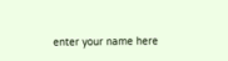enter your name here